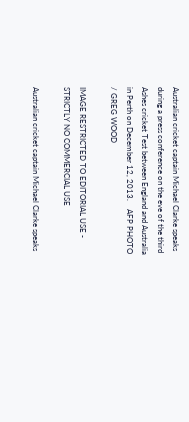Australian cricket captain Michael Clarke speaks during a press conference on the eve of the third Ashes cricket Test between England and Australia in Perth on December 12, 2013.    AFP PHOTO / GREG WOOD

IMAGE RESTRICTED TO EDITORIAL USE - STRICTLY NO COMMERCIAL USE

Australian cricket captain Michael Clarke speaks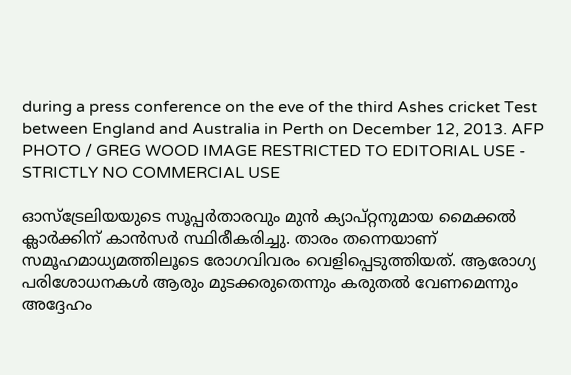during a press conference on the eve of the third Ashes cricket Test between England and Australia in Perth on December 12, 2013. AFP PHOTO / GREG WOOD IMAGE RESTRICTED TO EDITORIAL USE - STRICTLY NO COMMERCIAL USE

ഓസ്ട്രേലിയയുടെ സൂപ്പര്‍താരവും മുന്‍ ക്യാപ്റ്റനുമായ മൈക്കല്‍ ക്ലാര്‍ക്കിന് കാന്‍സര്‍ സ്ഥിരീകരിച്ചു. താരം തന്നെയാണ് സമൂഹമാധ്യമത്തിലൂടെ രോഗവിവരം വെളിപ്പെടുത്തിയത്. ആരോഗ്യ പരിശോധനകള്‍ ആരും മുടക്കരുതെന്നും കരുതല്‍ വേണമെന്നും അദ്ദേഹം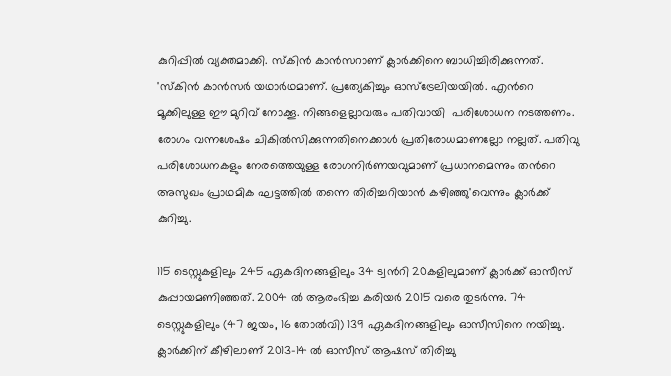കുറിപ്പില്‍ വ്യക്തമാക്കി. സ്കിന്‍ കാന്‍സറാണ് ക്ലാര്‍ക്കിനെ ബാധിച്ചിരിക്കുന്നത്. 'സ്കിന്‍ കാന്‍സര്‍ യഥാര്‍ഥമാണ്. പ്രത്യേകിച്ചും ഓസ്ട്രേലിയയില്‍. എന്‍റെ മൂക്കിലുള്ള ഈ മുറിവ് നോക്കൂ. നിങ്ങളെല്ലാവരും പതിവായി  പരിശോധന നടത്തണം. രോഗം വന്നശേഷം ചികില്‍സിക്കുന്നതിനെക്കാള്‍ പ്രതിരോധമാണല്ലോ നല്ലത്. പതിവു പരിശോധനകളും നേരത്തെയുള്ള രോഗനിര്‍ണയവുമാണ് പ്രധാനമെന്നും തന്‍റെ അസുഖം പ്രാഥമിക ഘട്ടത്തില്‍ തന്നെ തിരിച്ചറിയാന്‍ കഴിഞ്ഞു'വെന്നും ക്ലാര്‍ക്ക് കുറിച്ചു.

115 ടെസ്റ്റുകളിലും 245 ഏകദിനങ്ങളിലും 34 ട്വന്‍റി 20കളിലുമാണ് ക്ലാര്‍ക്ക് ഓസീസ് കുപ്പായമണിഞ്ഞത്. 2004 ല്‍ ആരംഭിച്ച കരിയര്‍ 2015 വരെ തുടര്‍ന്നു. 74 ടെസ്റ്റുകളിലും (47 ജയം, 16 തോല്‍വി) 139 ഏകദിനങ്ങളിലും ഓസീസിനെ നയിച്ചു. ക്ലാര്‍ക്കിന് കീഴിലാണ് 2013–14 ല്‍ ഓസീസ് ആഷസ് തിരിച്ചു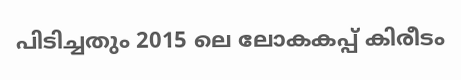പിടിച്ചതും 2015 ലെ ലോകകപ്പ് കിരീടം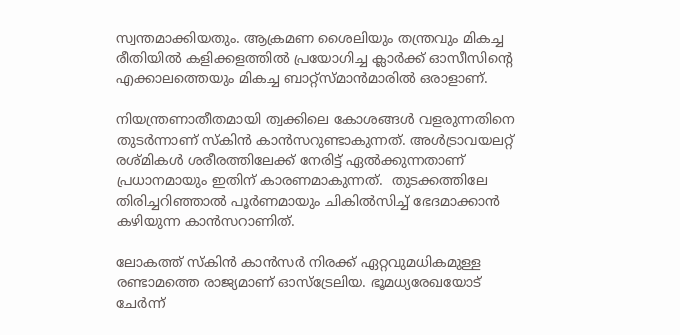സ്വന്തമാക്കിയതും. ആക്രമണ ശൈലിയും തന്ത്രവും മികച്ച രീതിയില്‍ കളിക്കളത്തില്‍ പ്രയോഗിച്ച ക്ലാര്‍ക്ക് ഓസീസിന്‍റെ എക്കാലത്തെയും മികച്ച ബാറ്റ്സ്മാന്‍മാരില്‍ ഒരാളാണ്.

നിയന്ത്രണാതീതമായി ത്വക്കിലെ കോശങ്ങള്‍ വളരുന്നതിനെ തുടര്‍ന്നാണ് സ്കിന്‍ കാന്‍സറുണ്ടാകുന്നത്. അള്‍ട്രാവയലറ്റ് രശ്മികള്‍ ശരീരത്തിലേക്ക് നേരിട്ട് ഏല്‍ക്കുന്നതാണ് പ്രധാനമായും ഇതിന് കാരണമാകുന്നത്.  തുടക്കത്തിലേ തിരിച്ചറിഞ്ഞാല്‍ പൂര്‍ണമായും ചികില്‍സിച്ച് ഭേദമാക്കാന്‍ കഴിയുന്ന കാന്‍സറാണിത്.

ലോകത്ത് സ്കിന്‍ കാന്‍സര്‍ നിരക്ക് ഏറ്റവുമധികമുള്ള രണ്ടാമത്തെ രാജ്യമാണ് ഓസ്ട്രേലിയ. ഭൂമധ്യരേഖയോട് ചേര്‍ന്ന്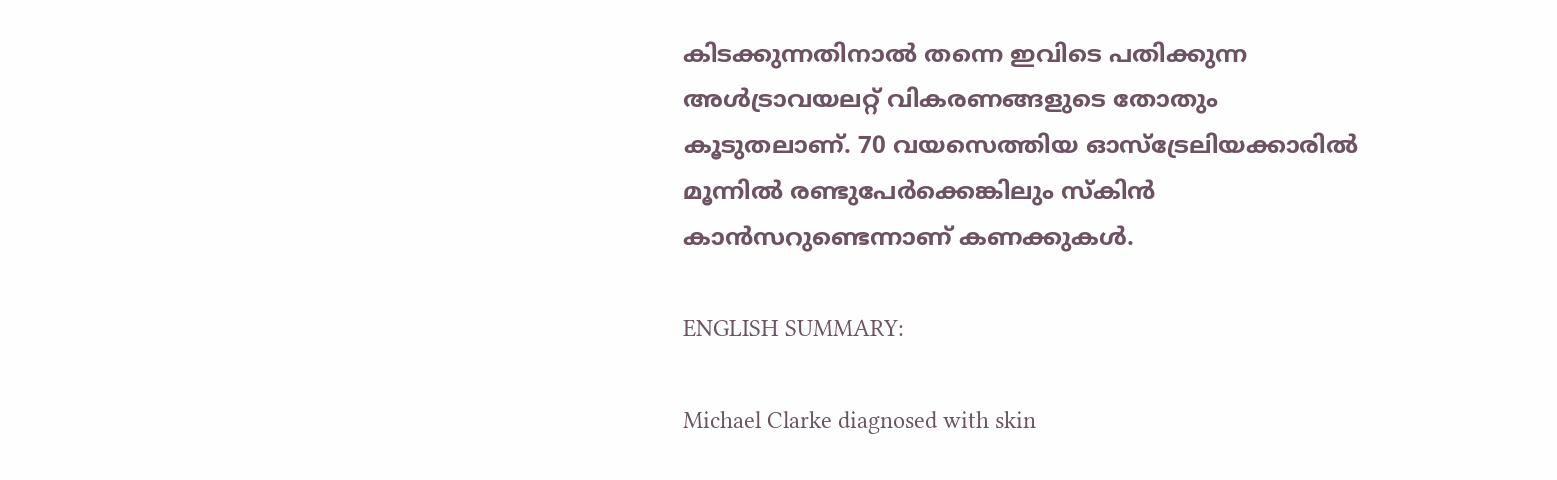കിടക്കുന്നതിനാല്‍ തന്നെ ഇവിടെ പതിക്കുന്ന അള്‍ട്രാവയലറ്റ് വികരണങ്ങളുടെ തോതും കൂടുതലാണ്. 70 വയസെത്തിയ ഓസ്ട്രേലിയക്കാരില്‍ മൂന്നില്‍ രണ്ടുപേര്‍ക്കെങ്കിലും സ്കിന്‍ കാന്‍സറുണ്ടെന്നാണ് കണക്കുകള്‍.

ENGLISH SUMMARY:

Michael Clarke diagnosed with skin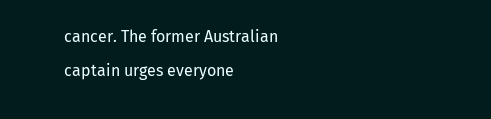cancer. The former Australian captain urges everyone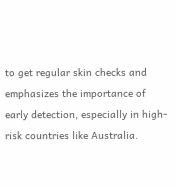to get regular skin checks and emphasizes the importance of early detection, especially in high-risk countries like Australia.